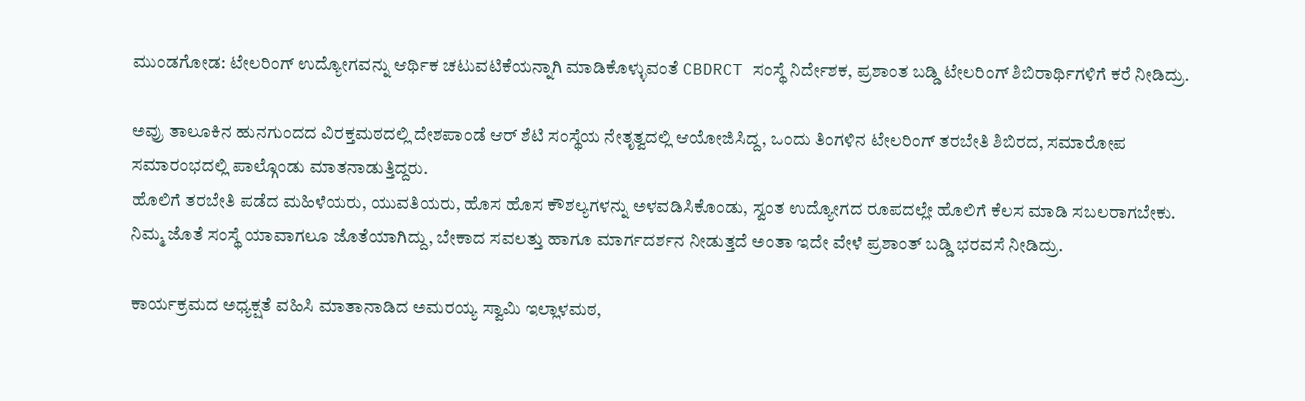ಮುಂಡಗೋಡ: ಟೇಲರಿಂಗ್ ಉದ್ಯೋಗವನ್ನು ಆರ್ಥಿಕ ಚಟುವಟಿಕೆಯನ್ನಾಗಿ ಮಾಡಿಕೊಳ್ಳುವಂತೆ CBDRCT ಸಂಸ್ಥೆ ನಿರ್ದೇಶಕ, ಪ್ರಶಾಂತ ಬಡ್ಡಿ ಟೇಲರಿಂಗ್ ಶಿಬಿರಾರ್ಥಿಗಳಿಗೆ ಕರೆ ನೀಡಿದ್ರು.

ಅವ್ರು ತಾಲೂಕಿನ ಹುನಗುಂದದ ವಿರಕ್ತಮಠದಲ್ಲಿ ದೇಶಪಾಂಡೆ ಆರ್ ಶೆಟಿ ಸಂಸ್ಥೆಯ ನೇತೃತ್ವದಲ್ಲಿ ಆಯೋಜಿಸಿದ್ದ, ಒಂದು ತಿಂಗಳಿನ ಟೇಲರಿಂಗ್ ತರಬೇತಿ ಶಿಬಿರದ, ಸಮಾರೋಪ ಸಮಾರಂಭದಲ್ಲಿ ಪಾಲ್ಗೊಂಡು ಮಾತನಾಡುತ್ತಿದ್ದರು.
ಹೊಲಿಗೆ ತರಬೇತಿ ಪಡೆದ ಮಹಿಳೆಯರು, ಯುವತಿಯರು, ಹೊಸ ಹೊಸ ಕೌಶಲ್ಯಗಳನ್ನು ಅಳವಡಿಸಿಕೊಂಡು, ಸ್ವಂತ ಉದ್ಯೋಗದ ರೂಪದಲ್ಲೇ ಹೊಲಿಗೆ ಕೆಲಸ ಮಾಡಿ ಸಬಲರಾಗಬೇಕು. ನಿಮ್ಮ ಜೊತೆ ಸಂಸ್ಥೆ ಯಾವಾಗಲೂ ಜೊತೆಯಾಗಿದ್ದು, ಬೇಕಾದ ಸವಲತ್ತು ಹಾಗೂ ಮಾರ್ಗದರ್ಶನ ನೀಡುತ್ತದೆ ಅಂತಾ ಇದೇ ವೇಳೆ ಪ್ರಶಾಂತ್ ಬಡ್ಡಿ ಭರವಸೆ ನೀಡಿದ್ರು.

ಕಾರ್ಯಕ್ರಮದ ಅಧ್ಯಕ್ಷತೆ ವಹಿಸಿ ಮಾತಾನಾಡಿದ ಅಮರಯ್ಯ ಸ್ವಾಮಿ ಇಲ್ಲಾಳಮಠ,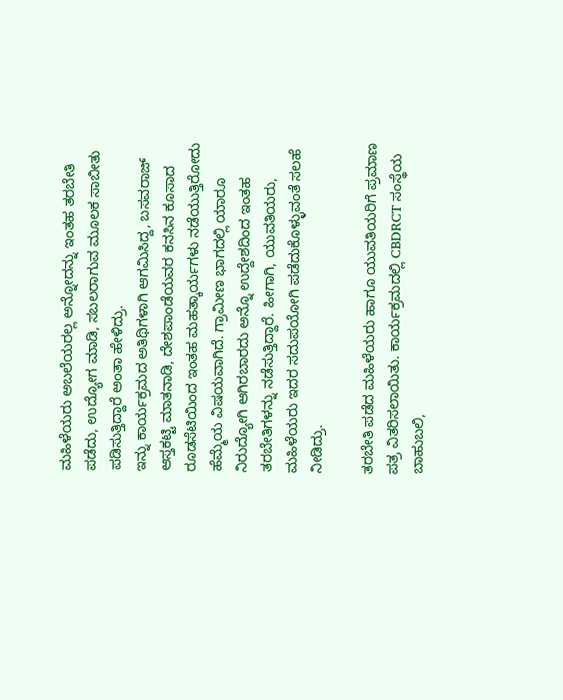ಮಹಿಳೆಯರು ಅಬಲೆಯರಲ್ಲ ಅನ್ನೋದನ್ನು ಇಂತಹ ತರಬೇತಿ ಪಡೆದು, ಉದ್ಯೋಗ ಮಾಡಿ, ಸಬಲರಾಗುವ ಮೂಲಕ ಸಾಬೀತು ಪಡಿಸುತ್ತಿದ್ದಾರೆ ಅಂತಾ ಹೇಳಿದ್ರು.
ಇನ್ನು ಕಾರ್ಯಕ್ರಮದ ಅತಿಥಿಗಳಾಗಿ ಆಗಮಿಸಿದ್ದ, ಬಸವರಾಜ್ ಆಸ್ತಕಟ್ಟಿ ಮಾತನಾಡಿ, ದೇಶಪಾಂಡೆಯವರ ಕನಸಿನ ಕೂಸಾದ ರೂಡಸೆಟಿಯಿಂದ ಇಂತಹ ಮಹತ್ಕಾರ್ಯಗಳು ನಡೆಯುತ್ತಿರೋದು ಹೆಮ್ಮೆಯ ವಿಷಯವಾಗಿದೆ. ಗ್ರಾಮೀಣ ಭಾಗದಲ್ಲಿ ಯಾರೂ ನಿರುದ್ಯೋಗಿ ಆಗಿರಬಾರದು ಅನ್ನೊ ಉದ್ದೇಶದಿಂದ ಇಂತಹ ತರಬೇತಿಗಳನ್ನು ನಡೆಸುತ್ತಿದ್ದಾರೆ. ಹೀಗಾಗಿ, ಯುವತಿಯರು, ಮಹಿಳೆಯರು ಇದರ ಸದುಪಯೋಗಿ ಪಡೆದುಕೊಳ್ಳುವಂತೆ ಸಲಹೆ ನೀಡಿದ್ರು.

ತರಬೇತಿ ಪಡೆದ ಮಹಿಳೆಯರು ಹಾಗೂ ಯುವತಿಯರಿಗೆ ಪ್ರಮಾಣ ಪತ್ರ ವಿತರಿಸಲಾಯಿತು. ಕಾರ್ಯಕ್ರಮದಲ್ಲಿ CBDRCT ಸಂಸ್ಥೆಯ ಬಾಹುಬಲಿ,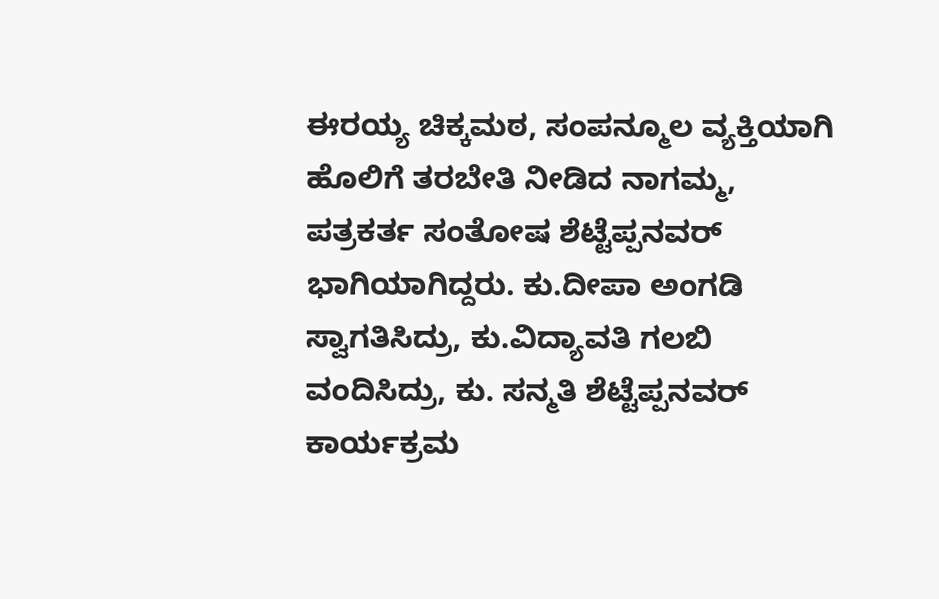ಈರಯ್ಯ ಚಿಕ್ಕಮಠ, ಸಂಪನ್ಮೂಲ ವ್ಯಕ್ತಿಯಾಗಿ ಹೊಲಿಗೆ ತರಬೇತಿ ನೀಡಿದ ನಾಗಮ್ಮ, ಪತ್ರಕರ್ತ ಸಂತೋಷ ಶೆಟ್ಟೆಪ್ಪನವರ್ ಭಾಗಿಯಾಗಿದ್ದರು. ಕು.ದೀಪಾ ಅಂಗಡಿ ಸ್ವಾಗತಿಸಿದ್ರು, ಕು.ವಿದ್ಯಾವತಿ ಗಲಬಿ ವಂದಿಸಿದ್ರು, ಕು. ಸನ್ಮತಿ ಶೆಟ್ಟೆಪ್ಪನವರ್ ಕಾರ್ಯಕ್ರಮ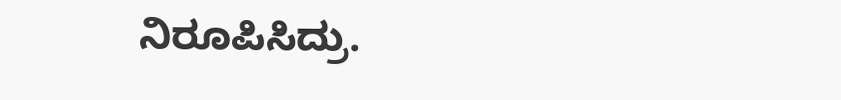ನಿರೂಪಿಸಿದ್ರು.